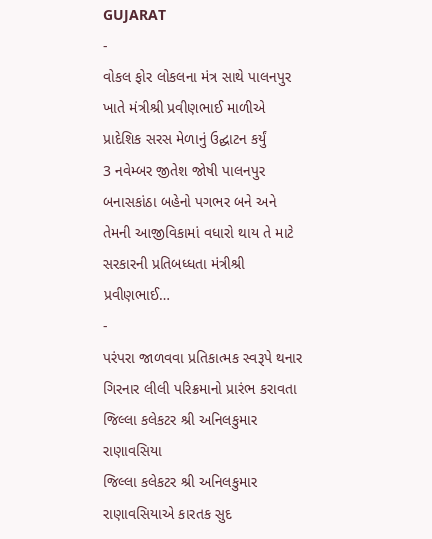GUJARAT
-
વોકલ ફોર લોકલના મંત્ર સાથે પાલનપુર ખાતે મંત્રીશ્રી પ્રવીણભાઈ માળીએ પ્રાદેશિક સરસ મેળાનું ઉદ્ઘાટન કર્યું
3 નવેમ્બર જીતેશ જોષી પાલનપુર બનાસકાંઠા બહેનો પગભર બને અને તેમની આજીવિકામાં વધારો થાય તે માટે સરકારની પ્રતિબધ્ધતા મંત્રીશ્રી પ્રવીણભાઈ…
-
પરંપરા જાળવવા પ્રતિકાત્મક સ્વરૂપે થનાર ગિરનાર લીલી પરિક્રમાનો પ્રારંભ કરાવતા જિલ્લા કલેકટર શ્રી અનિલકુમાર રાણાવસિયા
જિલ્લા કલેકટર શ્રી અનિલકુમાર રાણાવસિયાએ કારતક સુદ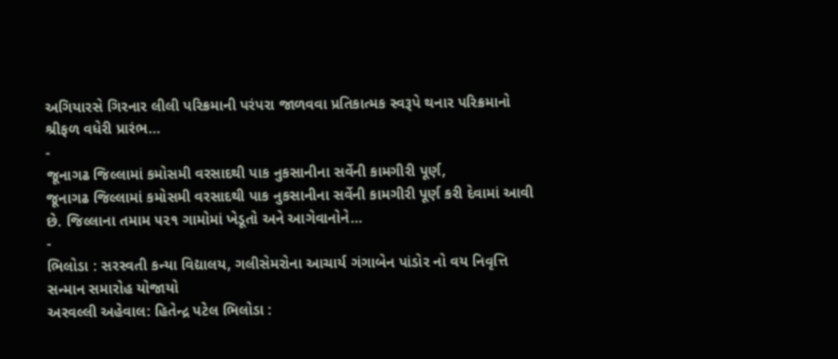અગિયારસે ગિરનાર લીલી પરિક્રમાની પરંપરા જાળવવા પ્રતિકાત્મક સ્વરૂપે થનાર પરિક્રમાનો શ્રીફળ વધેરી પ્રારંભ…
-
જૂનાગઢ જિલ્લામાં કમોસમી વરસાદથી પાક નુકસાનીના સર્વેની કામગીરી પૂર્ણ,
જૂનાગઢ જિલ્લામાં કમોસમી વરસાદથી પાક નુકસાનીના સર્વેની કામગીરી પૂર્ણ કરી દેવામાં આવી છે. જિલ્લાના તમામ ૫૨૧ ગામોમાં ખેડૂતો અને આગેવાનોને…
-
ભિલોડા : સરસ્વતી કન્યા વિદ્યાલય, ગલીસેમરોના આચાર્ય ગંગાબેન પાંડોર નો વય નિવૃત્તિ સન્માન સમારોહ યોજાયો
અરવલ્લી અહેવાલ: હિતેન્દ્ર પટેલ ભિલોડા :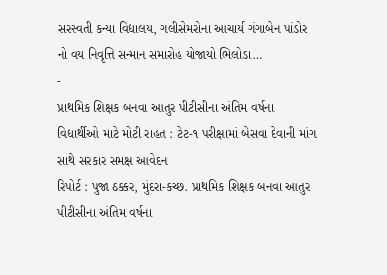સરસ્વતી કન્યા વિદ્યાલય, ગલીસેમરોના આચાર્ય ગંગાબેન પાંડોર નો વય નિવૃત્તિ સન્માન સમારોહ યોજાયો ભિલોડા…
-
પ્રાથમિક શિક્ષક બનવા આતુર પીટીસીના અંતિમ વર્ષના વિદ્યાર્થીઓ માટે મોટી રાહત : ટેટ-૧ પરીક્ષામાં બેસવા દેવાની માંગ સાથે સરકાર સમક્ષ આવેદન
રિપોર્ટ : પુજા ઠક્કર, મુંદરા-કચ્છ. પ્રાથમિક શિક્ષક બનવા આતુર પીટીસીના અંતિમ વર્ષના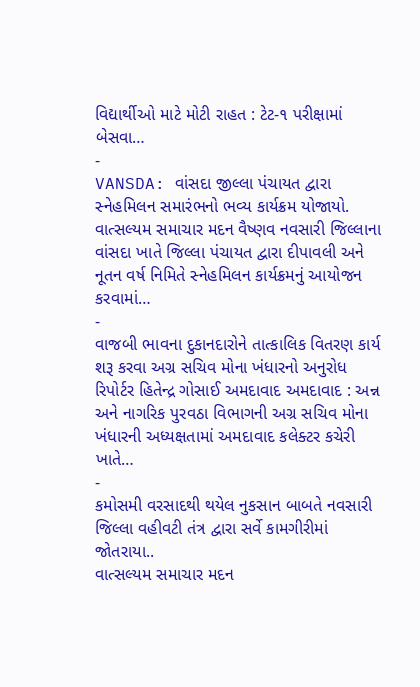વિદ્યાર્થીઓ માટે મોટી રાહત : ટેટ-૧ પરીક્ષામાં બેસવા…
-
VANSDA: વાંસદા જીલ્લા પંચાયત દ્વારા સ્નેહમિલન સમારંભનો ભવ્ય કાર્યક્રમ યોજાયો.
વાત્સલ્યમ સમાચાર મદન વૈષ્ણવ નવસારી જિલ્લાના વાંસદા ખાતે જિલ્લા પંચાયત દ્વારા દીપાવલી અને નૂતન વર્ષ નિમિતે સ્નેહમિલન કાર્યક્રમનું આયોજન કરવામાં…
-
વાજબી ભાવના દુકાનદારોને તાત્કાલિક વિતરણ કાર્ય શરૂ કરવા અગ્ર સચિવ મોના ખંધારનો અનુરોધ
રિપોર્ટર હિતેન્દ્ર ગોસાઈ અમદાવાદ અમદાવાદ : અન્ન અને નાગરિક પુરવઠા વિભાગની અગ્ર સચિવ મોના ખંધારની અધ્યક્ષતામાં અમદાવાદ કલેક્ટર કચેરી ખાતે…
-
કમોસમી વરસાદથી થયેલ નુકસાન બાબતે નવસારી જિલ્લા વહીવટી તંત્ર દ્વારા સર્વે કામગીરીમાં જોતરાયા..
વાત્સલ્યમ સમાચાર મદન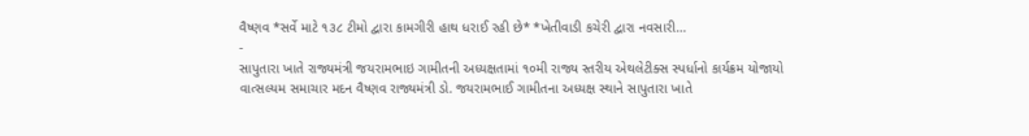વૈષ્ણવ *સર્વે માટે ૧૩૮ ટીમો દ્વારા કામગીરી હાથ ધરાઈ રહી છે* *ખેતીવાડી કચેરી દ્વારા નવસારી…
-
સાપુતારા ખાતે રાજ્યમંત્રી જયરામભાઇ ગામીતની અધ્યક્ષતામાં ૧૦મી રાજ્ય સ્તરીય એથલેટીક્સ સ્પર્ધાનો કાર્યક્રમ યોજાયો
વાત્સલ્યમ સમાચાર મદન વૈષ્ણવ રાજ્યમંત્રી ડો. જયરામભાઈ ગામીતના અધ્યક્ષ સ્થાને સાપુતારા ખાતે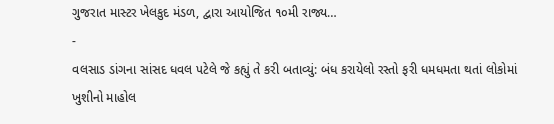ગુજરાત માસ્ટર ખેલકુદ મંડળ, દ્વારા આયોજિત ૧૦મી રાજ્ય…
-
વલસાડ ડાંગના સાંસદ ધવલ પટેલે જે કહ્યું તે કરી બતાવ્યું: બંધ કરાયેલો રસ્તો ફરી ધમધમતા થતાં લોકોમાં ખુશીનો માહોલ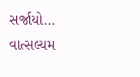સર્જાયો…
વાત્સલ્યમ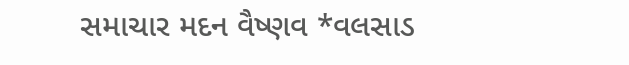સમાચાર મદન વૈષ્ણવ *વલસાડ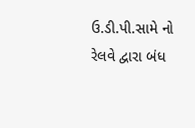ઉ.ડી.પી.સામે નો રેલવે દ્વારા બંધ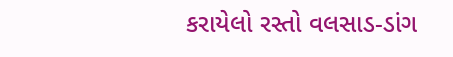કરાયેલો રસ્તો વલસાડ-ડાંગ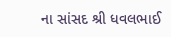ના સાંસદ શ્રી ધવલભાઈ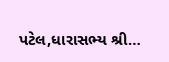પટેલ,ધારાસભ્ય શ્રી…